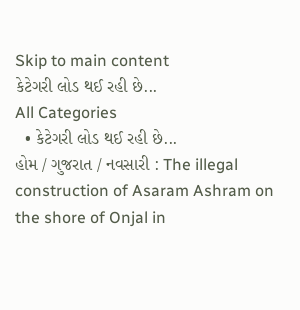Skip to main content
કેટેગરી લોડ થઈ રહી છે...
All Categories
  • કેટેગરી લોડ થઈ રહી છે...
હોમ / ગુજરાત / નવસારી : The illegal construction of Asaram Ashram on the shore of Onjal in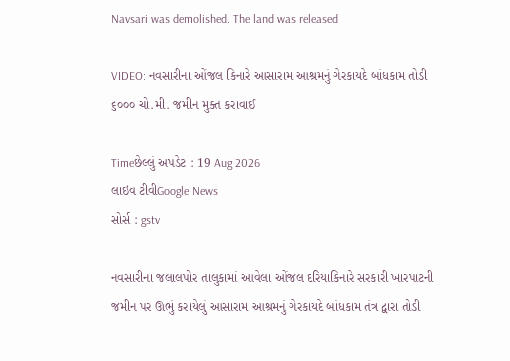Navsari was demolished. The land was released

VIDEO: નવસારીના ઓંજલ કિનારે આસારામ આશ્રમનું ગેરકાયદે બાંધકામ તોડી ૬૦૦૦ ચો.મી. જમીન મુક્ત કરાવાઈ

Timeછેલ્લું અપડેટ : 19 Aug 2026
લાઇવ ટીવીGoogle News
સોર્સ : gstv

નવસારીના જલાલપોર તાલુકામાં આવેલા ઓંજલ દરિયાકિનારે સરકારી ખારપાટની જમીન પર ઊભું કરાયેલું આસારામ આશ્રમનું ગેરકાયદે બાંધકામ તંત્ર દ્વારા તોડી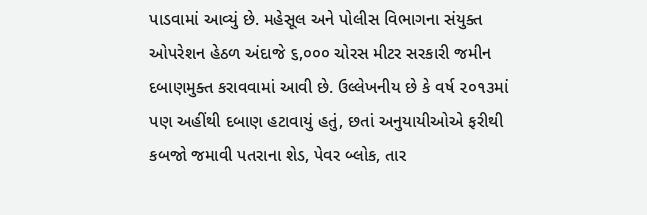પાડવામાં આવ્યું છે. મહેસૂલ અને પોલીસ વિભાગના સંયુક્ત ઓપરેશન હેઠળ અંદાજે ૬,૦૦૦ ચોરસ મીટર સરકારી જમીન દબાણમુક્ત કરાવવામાં આવી છે. ઉલ્લેખનીય છે કે વર્ષ ૨૦૧૩માં પણ અહીંથી દબાણ હટાવાયું હતું, છતાં અનુયાયીઓએ ફરીથી કબજો જમાવી પતરાના શેડ, પેવર બ્લોક, તાર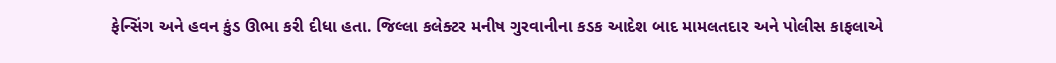ફેન્સિંગ અને હવન કુંડ ઊભા કરી દીધા હતા. જિલ્લા કલેક્ટર મનીષ ગુરવાનીના કડક આદેશ બાદ મામલતદાર અને પોલીસ કાફલાએ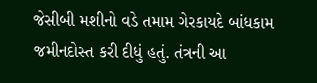જેસીબી મશીનો વડે તમામ ગેરકાયદે બાંધકામ જમીનદોસ્ત કરી દીધું હતું. તંત્રની આ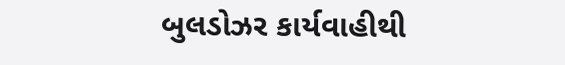બુલડોઝર કાર્યવાહીથી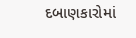દબાણકારોમાં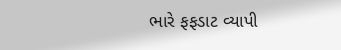ભારે ફફડાટ વ્યાપી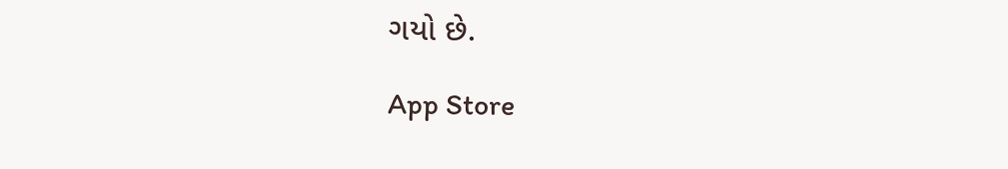ગયો છે.

App Store